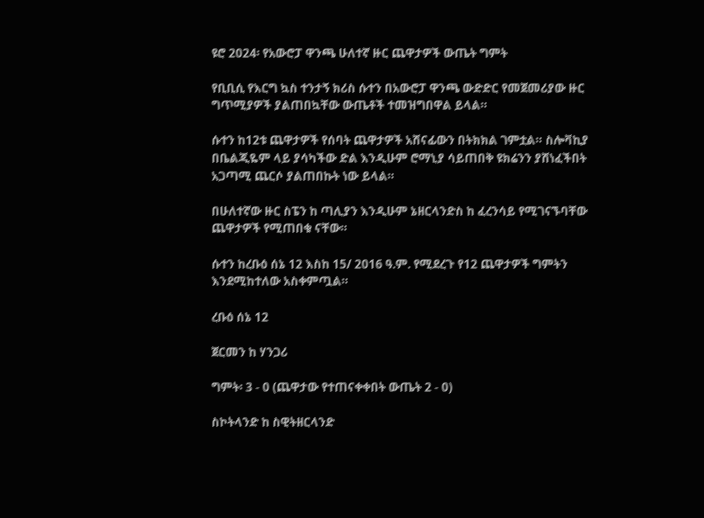ዩሮ 2024፡ የአውሮፓ ዋንጫ ሁለተኛ ዙር ጨዋታዎች ውጤት ግምት

የቢቢሲ የእርግ ኳስ ተንታኝ ክሪስ ሱተን በአውሮፓ ዋንጫ ውድድር የመጀመሪያው ዙር ግጥሚያዎች ያልጠበኳቸው ውጤቶች ተመዝግበዋል ይላል።

ሱተን ከ12ቱ ጨዋታዎች የሰባት ጨዋታዎች አሸናፊውን በትክክል ገምቷል። ስሎቫኪያ በቤልጂዬም ላይ ያሳካችው ድል እንዲሁም ሮማኒያ ሳይጠበቅ ዩክሬንን ያሸነፈችበት አጋጣሚ ጨርሶ ያልጠበኩት ነው ይላል።

በሁለተኛው ዙር ስፔን ከ ጣሊያን እንዲሁም ኔዘርላንድስ ከ ፈረንሳይ የሚገናኙባቸው ጨዋታዎች የሚጠበቁ ናቸው።

ሱተን ከረቡዕ ሰኔ 12 እስከ 15/ 2016 ዓ.ም. የሚደረጉ የ12 ጨዋታዎች ግምትን እንደሚከተለው አስቀምጧል።

ረቡዕ ሰኔ 12

ጀርመን ከ ሃንጋሪ

ግምት፡ 3 - 0 (ጨዋታው የተጠናቀቀበት ውጤት 2 - 0)

ስኮትላንድ ከ ስዊትዘርላንድ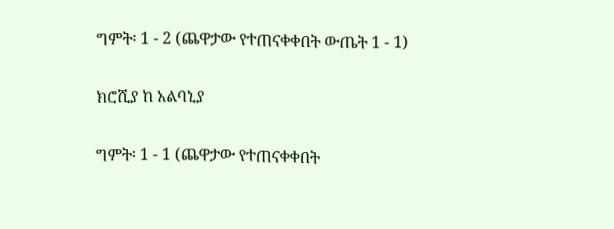ግምት፡ 1 - 2 (ጨዋታው የተጠናቀቀበት ውጤት 1 - 1)

ክሮሺያ ከ አልባኒያ

ግምት፡ 1 - 1 (ጨዋታው የተጠናቀቀበት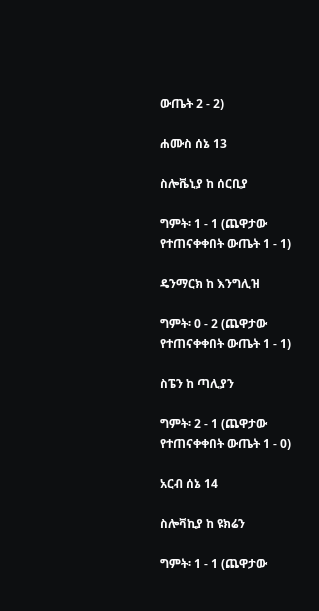ውጤት 2 - 2)

ሐሙስ ሰኔ 13

ስሎቬኒያ ከ ሰርቢያ

ግምት፡ 1 - 1 (ጨዋታው የተጠናቀቀበት ውጤት 1 - 1)

ዴንማርክ ከ እንግሊዝ

ግምት፡ 0 - 2 (ጨዋታው የተጠናቀቀበት ውጤት 1 - 1)

ስፔን ከ ጣሊያን

ግምት፡ 2 - 1 (ጨዋታው የተጠናቀቀበት ውጤት 1 - 0)

አርብ ሰኔ 14

ስሎቫኪያ ከ ዩክሬን

ግምት፡ 1 - 1 (ጨዋታው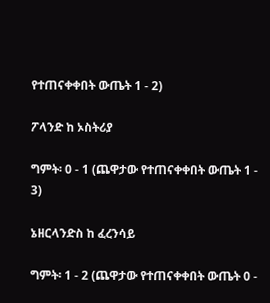የተጠናቀቀበት ውጤት 1 - 2)

ፖላንድ ከ ኦስትሪያ

ግምት፡ 0 - 1 (ጨዋታው የተጠናቀቀበት ውጤት 1 - 3)

ኔዘርላንድስ ከ ፈረንሳይ

ግምት፡ 1 - 2 (ጨዋታው የተጠናቀቀበት ውጤት 0 -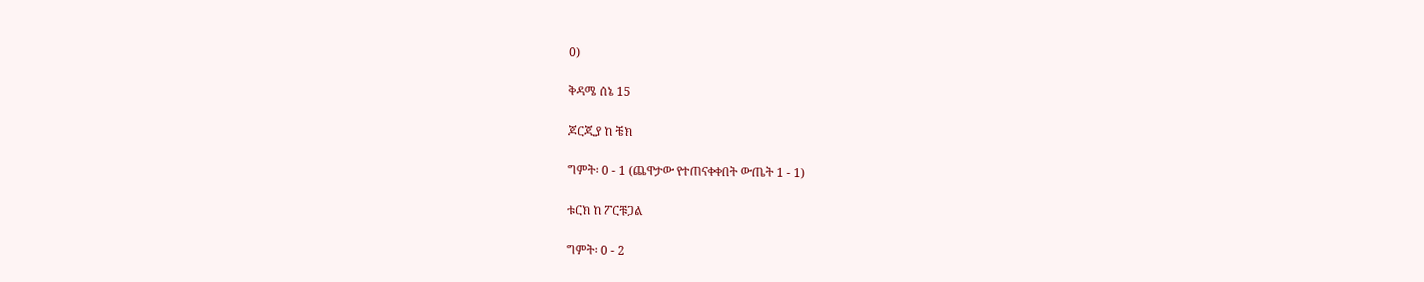0)

ቅዳሜ ሰኔ 15

ጆርጂያ ከ ቼክ

ግምት፡ 0 - 1 (ጨዋታው የተጠናቀቀበት ውጤት 1 - 1)

ቱርክ ከ ፖርቹጋል

ግምት፡ 0 - 2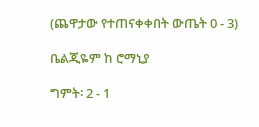(ጨዋታው የተጠናቀቀበት ውጤት 0 - 3)

ቤልጂዬም ከ ሮማኒያ

ግምት፡ 2 - 1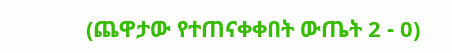(ጨዋታው የተጠናቀቀበት ውጤት 2 - 0)